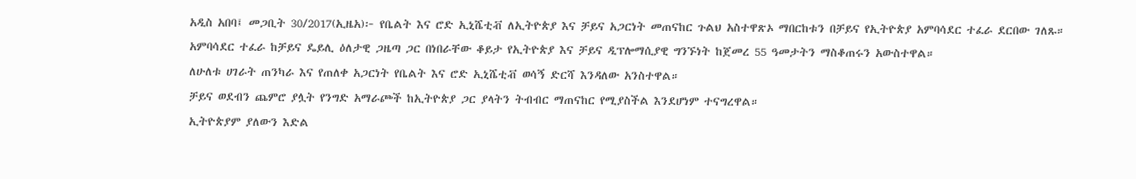አዲስ አበባ፤ መጋቢት 30/2017(ኢዜአ)፦ የቤልት እና ሮድ ኢኒሼቲቭ ለኢትዮጵያ እና ቻይና አጋርነት መጠናከር ጉልህ አስተዋጽኦ ማበርከቱን በቻይና የኢትዮጵያ አምባሳደር ተፈራ ደርበው ገለጹ።
አምባሳደር ተፈራ ከቻይና ዴይሊ ዕለታዊ ጋዜጣ ጋር በነበራቸው ቆይታ የኢትዮጵያ እና ቻይና ዲፕሎማሲያዊ ግንኙነት ከጀመረ 55 ዓመታትን ማስቆጠሩን አውስተዋል።
ለሁለቱ ሀገራት ጠንካራ እና የጠለቀ አጋርነት የቤልት እና ሮድ ኢኒሼቲቭ ወሳኝ ድርሻ እንዳለው አንስተዋል።
ቻይና ወደብን ጨምሮ ያሏት የንግድ አማራጮች ከኢትዮጵያ ጋር ያላትን ትብብር ማጠናከር የሚያስችል እንደሆነም ተናግረዋል።
ኢትዮጵያም ያለውን እድል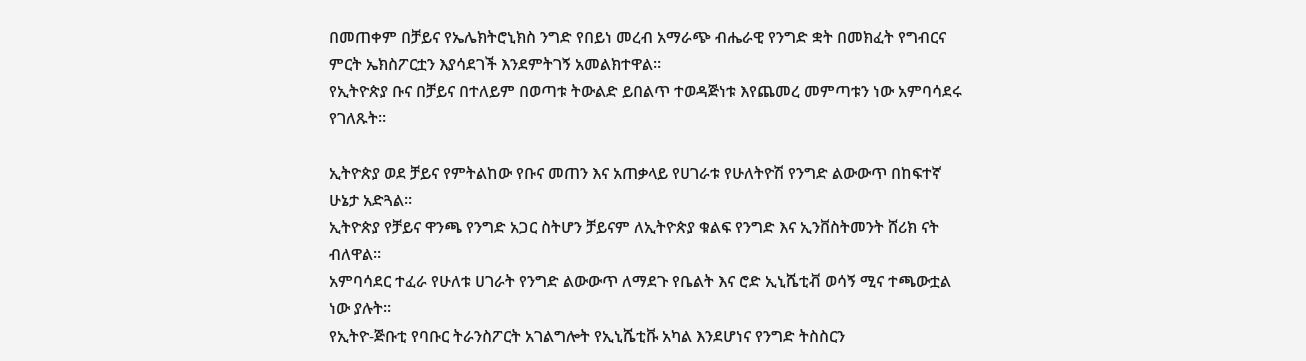በመጠቀም በቻይና የኤሌክትሮኒክስ ንግድ የበይነ መረብ አማራጭ ብሔራዊ የንግድ ቋት በመክፈት የግብርና ምርት ኤክስፖርቷን እያሳደገች እንደምትገኝ አመልክተዋል።
የኢትዮጵያ ቡና በቻይና በተለይም በወጣቱ ትውልድ ይበልጥ ተወዳጅነቱ እየጨመረ መምጣቱን ነው አምባሳደሩ የገለጹት።

ኢትዮጵያ ወደ ቻይና የምትልከው የቡና መጠን እና አጠቃላይ የሀገራቱ የሁለትዮሽ የንግድ ልውውጥ በከፍተኛ ሁኔታ አድጓል።
ኢትዮጵያ የቻይና ዋንጫ የንግድ አጋር ስትሆን ቻይናም ለኢትዮጵያ ቁልፍ የንግድ እና ኢንቨስትመንት ሸሪክ ናት ብለዋል።
አምባሳደር ተፈራ የሁለቱ ሀገራት የንግድ ልውውጥ ለማደጉ የቤልት እና ሮድ ኢኒሼቲቭ ወሳኝ ሚና ተጫውቷል ነው ያሉት።
የኢትዮ-ጅቡቲ የባቡር ትራንስፖርት አገልግሎት የኢኒሼቲቩ አካል እንደሆነና የንግድ ትስስርን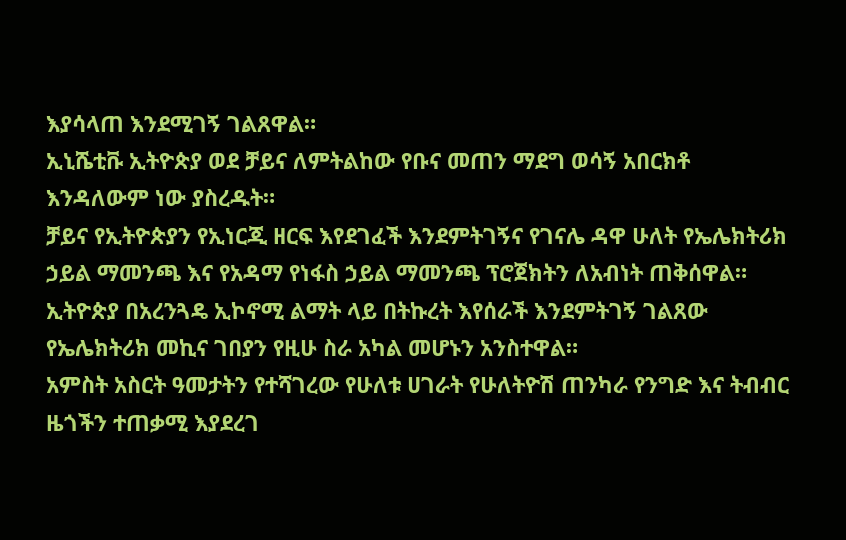እያሳላጠ እንደሚገኝ ገልጸዋል።
ኢኒሼቲቩ ኢትዮጵያ ወደ ቻይና ለምትልከው የቡና መጠን ማደግ ወሳኝ አበርክቶ እንዳለውም ነው ያስረዱት።
ቻይና የኢትዮጵያን የኢነርጂ ዘርፍ እየደገፈች እንደምትገኝና የገናሌ ዳዋ ሁለት የኤሌክትሪክ ኃይል ማመንጫ እና የአዳማ የነፋስ ኃይል ማመንጫ ፕሮጀክትን ለአብነት ጠቅሰዋል።
ኢትዮጵያ በአረንጓዴ ኢኮኖሚ ልማት ላይ በትኩረት እየሰራች እንደምትገኝ ገልጸው የኤሌክትሪክ መኪና ገበያን የዚሁ ስራ አካል መሆኑን አንስተዋል።
አምስት አስርት ዓመታትን የተሻገረው የሁለቱ ሀገራት የሁለትዮሽ ጠንካራ የንግድ እና ትብብር ዜጎችን ተጠቃሚ እያደረገ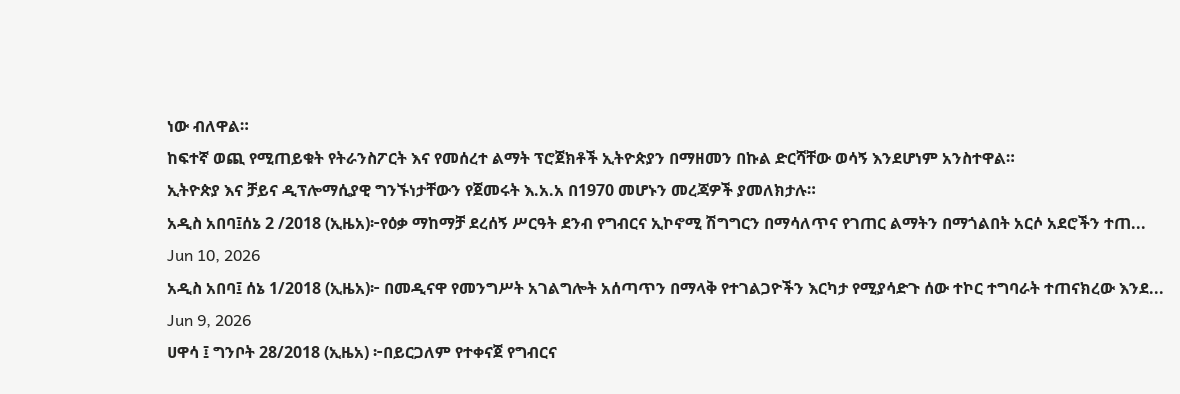ነው ብለዋል።
ከፍተኛ ወጪ የሚጠይቁት የትራንስፖርት እና የመሰረተ ልማት ፕሮጀክቶች ኢትዮጵያን በማዘመን በኩል ድርሻቸው ወሳኝ እንደሆነም አንስተዋል።
ኢትዮጵያ እና ቻይና ዲፕሎማሲያዊ ግንኙነታቸውን የጀመሩት እ.አ.አ በ1970 መሆኑን መረጃዎች ያመለክታሉ።
አዲስ አበባ፤ሰኔ 2 /2018 (ኢዜአ)፦የዕቃ ማከማቻ ደረሰኝ ሥርዓት ደንብ የግብርና ኢኮኖሚ ሽግግርን በማሳለጥና የገጠር ልማትን በማጎልበት አርሶ አደሮችን ተጠ...
Jun 10, 2026
አዲስ አበባ፤ ሰኔ 1/2018 (ኢዜአ)፦ በመዲናዋ የመንግሥት አገልግሎት አሰጣጥን በማላቅ የተገልጋዮችን እርካታ የሚያሳድጉ ሰው ተኮር ተግባራት ተጠናክረው እንደ...
Jun 9, 2026
ሀዋሳ ፤ ግንቦት 28/2018 (ኢዜአ) ፦በይርጋለም የተቀናጀ የግብርና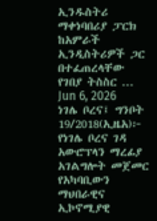ኢንዱስትሪ ማቀነባበሪያ ፓርክ ከአምራች ኢንዲስትሪዎች ጋር በተፈጠረላቸው የገበያ ትስስር ...
Jun 6, 2026
ነገሌ ቦረና፤ ግንቦት 19/2018(ኢዜአ)፦ የነገሌ ቦረና ገዳ አውሮፕላን ማረፊያ አገልግሎት መጀመር የአካባቢውን ማህበራዊና ኢኮኖሚያዊ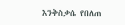እንቅስቃሴ የበለጠ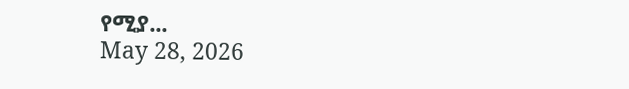የሚያ...
May 28, 2026